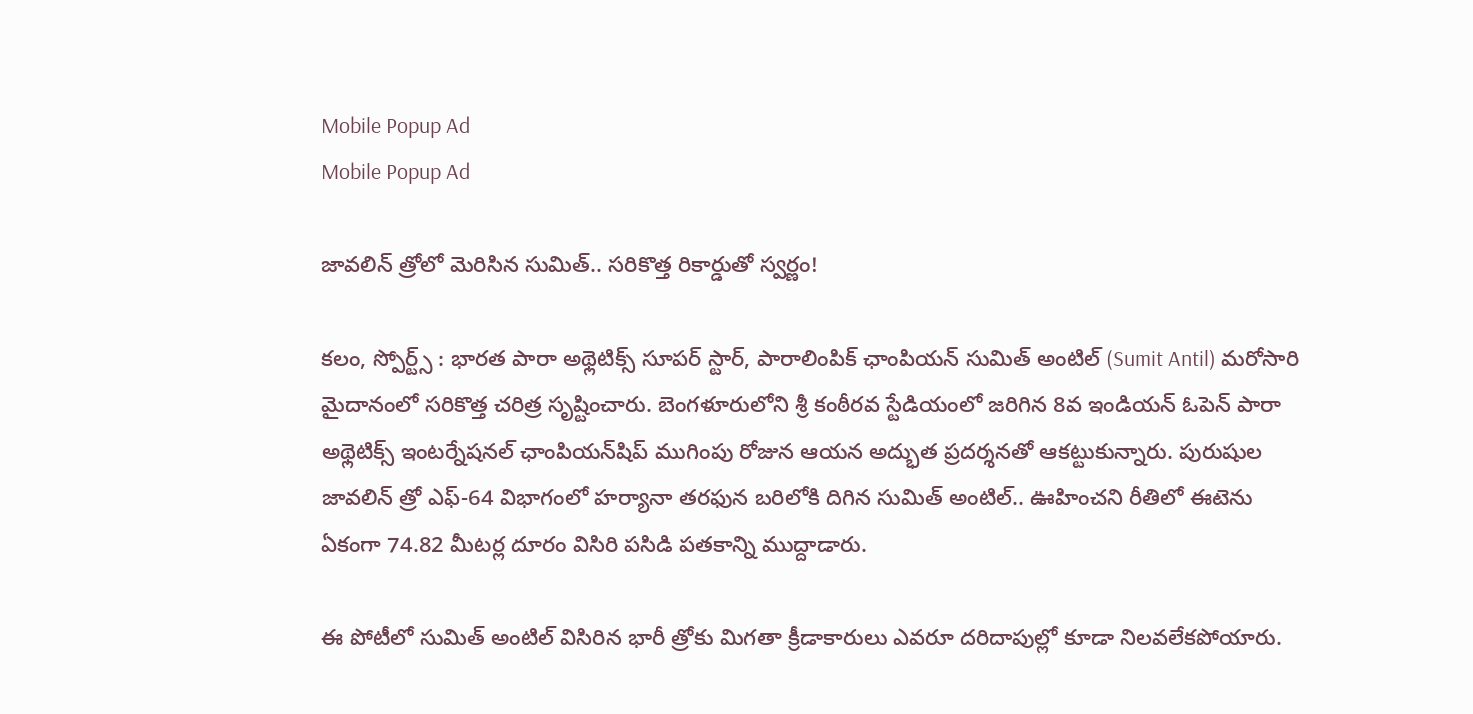Mobile Popup Ad
Mobile Popup Ad

జావలిన్ త్రోలో మెరిసిన సుమిత్.. సరికొత్త రికార్డుతో స్వర్ణం!

కలం, స్పోర్ట్స్ : భారత పారా అథ్లెటిక్స్ సూపర్ స్టార్, పారాలింపిక్ ఛాంపియన్ సుమిత్ అంటిల్ (Sumit Antil) మరోసారి మైదానంలో సరికొత్త చరిత్ర సృష్టించారు. బెంగళూరులోని శ్రీ కంఠీరవ స్టేడియంలో జరిగిన 8వ ఇండియన్ ఓపెన్ పారా అథ్లెటిక్స్ ఇంటర్నేషనల్ ఛాంపియన్‌షిప్ ముగింపు రోజున ఆయన అద్భుత ప్రదర్శనతో ఆకట్టుకున్నారు. పురుషుల జావలిన్ త్రో ఎఫ్-64 విభాగంలో హర్యానా తరఫున బరిలోకి దిగిన సుమిత్ అంటిల్.. ఊహించని రీతిలో ఈటెను ఏకంగా 74.82 మీటర్ల దూరం విసిరి పసిడి పతకాన్ని ముద్దాడారు.

ఈ పోటీలో సుమిత్ అంటిల్ విసిరిన భారీ త్రోకు మిగతా క్రీడాకారులు ఎవరూ దరిదాపుల్లో కూడా నిలవలేకపోయారు.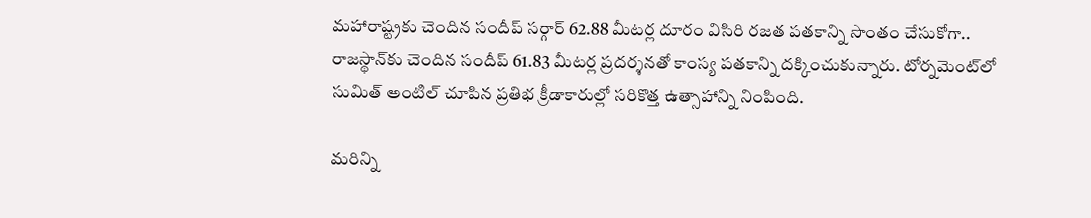మహారాష్ట్రకు చెందిన సందీప్ సర్గార్ 62.88 మీటర్ల దూరం విసిరి రజత పతకాన్ని సొంతం చేసుకోగా.. రాజస్థాన్‌కు చెందిన సందీప్ 61.83 మీటర్ల ప్రదర్శనతో కాంస్య పతకాన్ని దక్కించుకున్నారు. టోర్నమెంట్‌లో సుమిత్ అంటిల్ చూపిన ప్రతిభ క్రీడాకారుల్లో సరికొత్త ఉత్సాహాన్ని నింపింది.

మ‌రిన్ని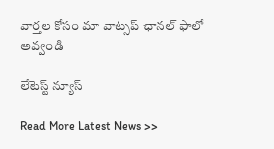వార్త‌ల కోసం మా వాట్స‌ప్ ఛాన‌ల్ ఫాలో అవ్వండి

లేటెస్ట్ న్యూస్‌

Read More Latest News >>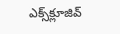ఎక్స్‌క్లూజివ్‌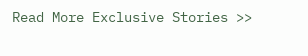Read More Exclusive Stories >>